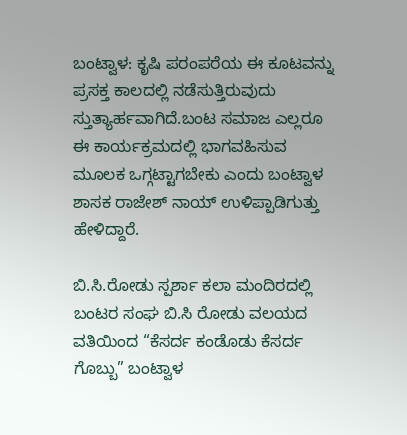ಬಂಟ್ವಾಳ: ಕೃಷಿ ಪರಂಪರೆಯ ಈ ಕೂಟವನ್ನು ಪ್ರಸಕ್ತ ಕಾಲದಲ್ಲಿ ನಡೆಸುತ್ತಿರುವುದು ಸ್ತುತ್ಯಾರ್ಹವಾಗಿದೆ.ಬಂಟ ಸಮಾಜ ಎಲ್ಲರೂ ಈ ಕಾರ್ಯಕ್ರಮದಲ್ಲಿ ಭಾಗವಹಿಸುವ ಮೂಲಕ ಒಗ್ಗಟ್ಟಾಗಬೇಕು ಎಂದು‌ ಬಂಟ್ವಾಳ ಶಾಸಕ ರಾಜೇಶ್ ನಾಯ್ ಉಳಿಪ್ಪಾಡಿಗುತ್ತು ಹೇಳಿದ್ದಾರೆ.

ಬಿ.ಸಿ.ರೋಡು ಸ್ಪರ್ಶಾ ಕಲಾ ಮಂದಿರದಲ್ಲಿ ಬಂಟರ ಸಂಘ ಬಿ.ಸಿ ರೋಡು ವಲಯದ ವತಿಯಿಂದ “ಕೆಸರ್ದ ಕಂಡೊಡು ಕೆಸರ್ದ ಗೊಬ್ಬು” ಬಂಟ್ವಾಳ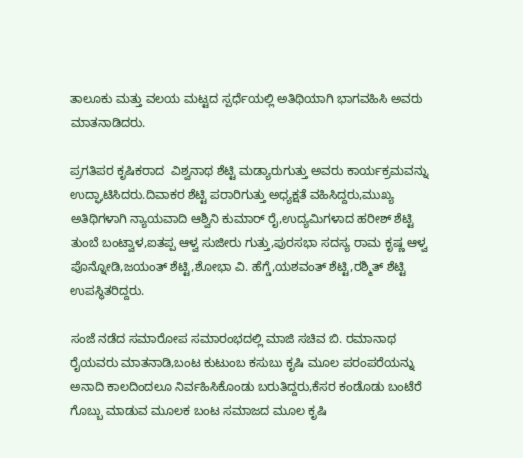ತಾಲೂಕು ಮತ್ತು ವಲಯ ಮಟ್ಟದ ಸ್ಪರ್ಧೆಯಲ್ಲಿ ಅತಿಥಿಯಾಗಿ ಭಾಗವಹಿಸಿ ಅವರು ಮಾತನಾಡಿದರು.

ಪ್ರಗತಿಪರ ಕೃಷಿಕರಾದ  ವಿಶ್ವನಾಥ ಶೆಟ್ಟಿ ಮಡ್ಯಾರುಗುತ್ತು ಅವರು ಕಾರ್ಯಕ್ರಮವನ್ನು  ಉದ್ಘಾಟಿಸಿದರು.ದಿವಾಕರ ಶೆಟ್ಟಿ ಪರಾರಿಗುತ್ತು ಅಧ್ಯಕ್ಷತೆ ವಹಿಸಿದ್ದರು,ಮುಖ್ಯ ಅತಿಥಿಗಳಾಗಿ ನ್ಯಾಯವಾದಿ ಆಶ್ವಿನಿ ಕುಮಾರ್ ರೈ,ಉದ್ಯಮಿಗಳಾದ ಹರೀಶ್‌ ಶೆಟ್ಟಿ ತುಂಬೆ ಬಂಟ್ವಾಳ,ಐತಪ್ಪ ಆಳ್ವ ಸುಜೀರು ಗುತ್ತು,ಪುರಸಭಾ ಸದಸ್ಯ ರಾಮ ಕೃಷ್ಣ ಆಳ್ವ ಪೊನ್ನೋಡಿ,ಜಯಂತ್ ಶೆಟ್ಟಿ,ಶೋಭಾ ವಿ. ಹೆಗ್ಡೆ,ಯಶವಂತ್ ಶೆಟ್ಟಿ,ರಶ್ಮಿತ್ ಶೆಟ್ಟಿ ಉಪಸ್ಥಿತರಿದ್ದರು.

ಸಂಜೆ ನಡೆದ ಸಮಾರೋಪ ಸಮಾರಂಭದಲ್ಲಿ ಮಾಜಿ ಸಚಿವ ಬಿ. ರಮಾನಾಥ ರೈಯವರು ಮಾತನಾಡಿ,ಬಂಟ ಕುಟುಂಬ ಕಸುಬು ಕೃಷಿ ಮೂಲ ಪರಂಪರೆಯನ್ನು ಅನಾದಿ ಕಾಲದಿಂದಲೂ ನಿರ್ವಹಿಸಿಕೊಂಡು ಬರುತಿದ್ದರು,ಕೆಸರ ಕಂಡೊಡು ಬಂಟೆರೆ ಗೊಬ್ಬು ಮಾಡುವ ಮೂಲಕ ಬಂಟ ಸಮಾಜದ ಮೂಲ ಕೃಷಿ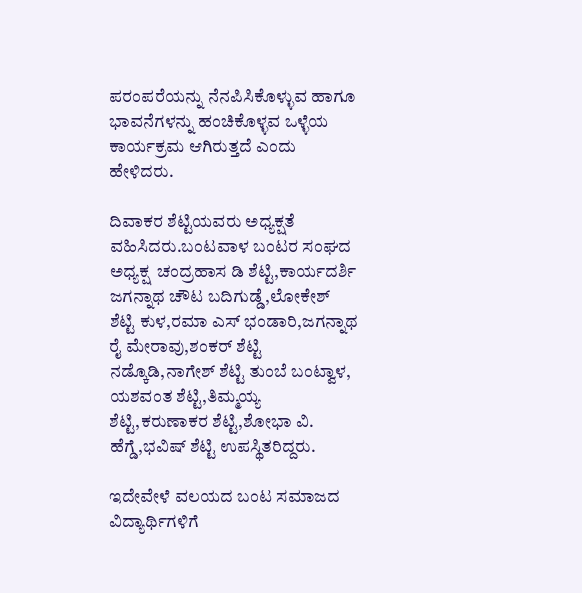ಪರಂಪರೆಯನ್ನು ನೆನಪಿಸಿಕೊಳ್ಳುವ ಹಾಗೂ ಭಾವನೆಗಳನ್ನು ಹಂಚಿಕೊಳ್ಳವ ಒಳ್ಳೆಯ ಕಾರ್ಯಕ್ರಮ ಆಗಿರುತ್ತದೆ ಎಂದು ಹೇಳಿದರು.

ದಿವಾಕರ ಶೆಟ್ಟಿಯವರು ಅಧ್ಯಕ್ಷತೆ ವಹಿಸಿದರು.ಬಂಟವಾಳ ಬಂಟರ ಸಂಘದ ಅಧ್ಯಕ್ಷ  ಚಂದ್ರಹಾಸ ಡಿ ಶೆಟ್ಟಿ,ಕಾರ್ಯದರ್ಶಿ ಜಗನ್ನಾಥ ಚೌಟ ಬದಿಗುಡ್ಡೆ,ಲೋಕೇಶ್ ಶೆಟ್ಟಿ ಕುಳ,ರಮಾ ಎಸ್ ಭಂಡಾರಿ,ಜಗನ್ನಾಥ ರೈ ಮೇರಾವು,ಶಂಕರ್ ಶೆಟ್ಟಿ ನಡ್ಕೊಡಿ,ನಾಗೇಶ್‌ ಶೆಟ್ಟಿ ತುಂಬೆ ಬಂಟ್ವಾಳ, ಯಶವಂತ ಶೆಟ್ಟಿ,ತಿಮ್ಮಯ್ಯ ಶೆಟ್ಟಿ,ಕರುಣಾಕರ ಶೆಟ್ಟಿ,ಶೋಭಾ ವಿ. ಹೆಗ್ಡೆ,ಭವಿಷ್ ಶೆಟ್ಟಿ ಉಪಸ್ಥಿತರಿದ್ದರು.

ಇದೇವೇಳೆ ವಲಯದ ಬಂಟ ಸಮಾಜದ ವಿದ್ಯಾರ್ಥಿಗಳಿಗೆ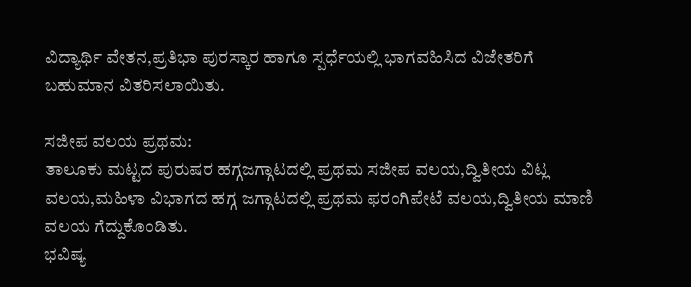ವಿದ್ಯಾರ್ಥಿ ವೇತನ,ಪ್ರತಿಭಾ ಪುರಸ್ಕಾರ ಹಾಗೂ ಸ್ಪರ್ಧೆಯಲ್ಲಿ ಭಾಗವಹಿಸಿದ ವಿಜೇತರಿಗೆ ಬಹುಮಾನ ವಿತರಿಸಲಾಯಿತು.

ಸಜೀಪ ವಲಯ ಪ್ರಥಮ:
ತಾಲೂಕು ಮಟ್ಟದ ಪುರುಷರ ಹಗ್ಗಜಗ್ಗಾಟದಲ್ಲಿ ಪ್ರಥಮ ಸಜೀಪ ವಲಯ,ದ್ವಿತೀಯ ವಿಟ್ಲ ವಲಯ,ಮಹಿಳಾ ವಿಭಾಗದ ಹಗ್ಗ ಜಗ್ಗಾಟದಲ್ಲಿ ಪ್ರಥಮ ಫರಂಗಿಪೇಟೆ ವಲಯ,ದ್ವಿತೀಯ ಮಾಣಿ ವಲಯ ಗೆದ್ದುಕೊಂಡಿತು.
ಭವಿಷ್ಯ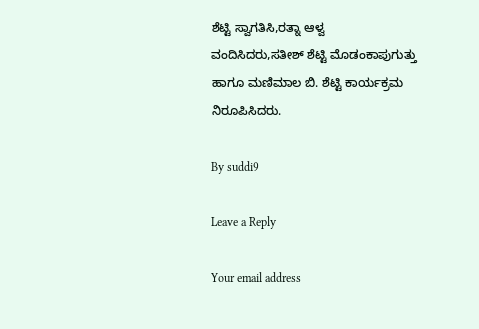ಶೆಟ್ಟಿ ಸ್ವಾಗತಿಸಿ,ರತ್ನಾ ಆಳ್ವ ವಂದಿಸಿದರು,ಸತೀಶ್ ಶೆಟ್ಟಿ ಮೊಡಂಕಾಪುಗುತ್ತು ಹಾಗೂ ಮಣಿಮಾಲ ಬಿ. ಶೆಟ್ಟಿ ಕಾರ್ಯಕ್ರಮ ನಿರೂಪಿಸಿದರು.

By suddi9

Leave a Reply

Your email address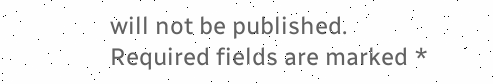will not be published. Required fields are marked *